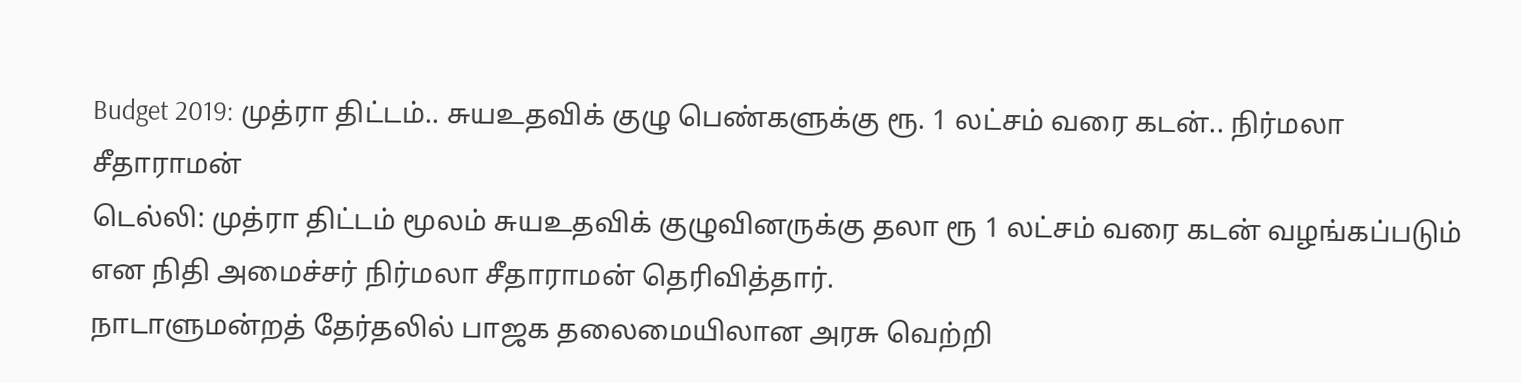Budget 2019: முத்ரா திட்டம்.. சுயஉதவிக் குழு பெண்களுக்கு ரூ. 1 லட்சம் வரை கடன்.. நிர்மலா சீதாராமன்
டெல்லி: முத்ரா திட்டம் மூலம் சுயஉதவிக் குழுவினருக்கு தலா ரூ 1 லட்சம் வரை கடன் வழங்கப்படும் என நிதி அமைச்சர் நிர்மலா சீதாராமன் தெரிவித்தார்.
நாடாளுமன்றத் தேர்தலில் பாஜக தலைமையிலான அரசு வெற்றி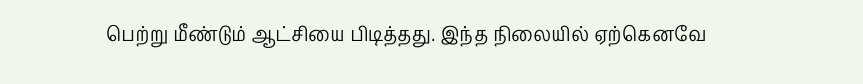பெற்று மீண்டும் ஆட்சியை பிடித்தது. இந்த நிலையில் ஏற்கெனவே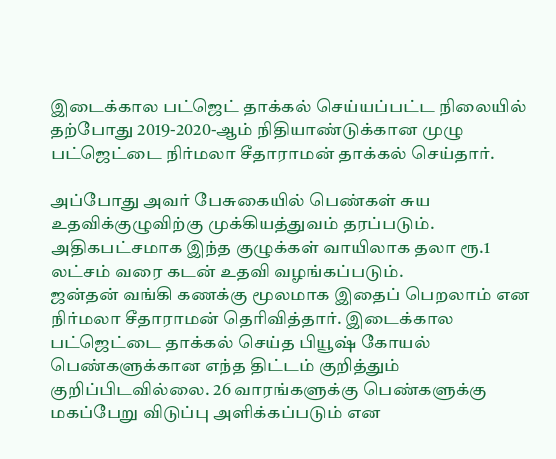இடைக்கால பட்ஜெட் தாக்கல் செய்யப்பட்ட நிலையில் தற்போது 2019-2020-ஆம் நிதியாண்டுக்கான முழு பட்ஜெட்டை நிர்மலா சீதாராமன் தாக்கல் செய்தார்.

அப்போது அவர் பேசுகையில் பெண்கள் சுய உதவிக்குழுவிற்கு முக்கியத்துவம் தரப்படும். அதிகபட்சமாக இந்த குழுக்கள் வாயிலாக தலா ரூ.1 லட்சம் வரை கடன் உதவி வழங்கப்படும்.
ஜன்தன் வங்கி கணக்கு மூலமாக இதைப் பெறலாம் என நிர்மலா சீதாராமன் தெரிவித்தார். இடைக்கால பட்ஜெட்டை தாக்கல் செய்த பியூஷ் கோயல் பெண்களுக்கான எந்த திட்டம் குறித்தும் குறிப்பிடவில்லை. 26 வாரங்களுக்கு பெண்களுக்கு மகப்பேறு விடுப்பு அளிக்கப்படும் என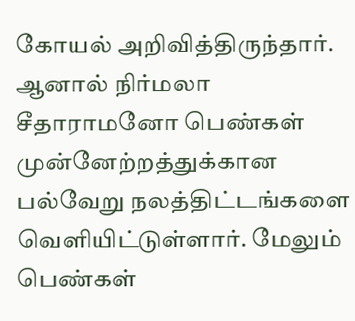கோயல் அறிவித்திருந்தார்.
ஆனால் நிர்மலா சீதாராமனோ பெண்கள் முன்னேற்றத்துக்கான பல்வேறு நலத்திட்டங்களை வெளியிட்டுள்ளார். மேலும் பெண்கள்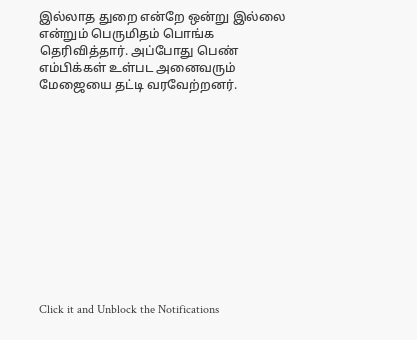இல்லாத துறை என்றே ஒன்று இல்லை என்றும் பெருமிதம் பொங்க தெரிவித்தார். அப்போது பெண் எம்பிக்கள் உள்பட அனைவரும் மேஜையை தட்டி வரவேற்றனர்.












Click it and Unblock the Notifications